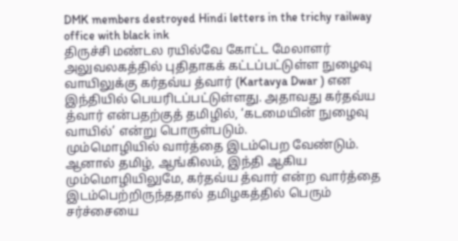DMK members destroyed Hindi letters in the trichy railway office with black ink
திருச்சி மண்டல ரயில்வே கோட்ட மேலாளர் அலுவலகத்தில் புதிதாகக் கட்டப்பட்டுள்ள நுழைவு வாயிலுக்கு கர்தவ்ய த்வார் (Kartavya Dwar ) என இந்தியில் பெயரிடப்பட்டுள்ளது. அதாவது கர்தவ்ய த்வார் என்பதற்குத் தமிழில், ‘கடமையின் நுழைவு வாயில்’ என்று பொருள்படும்.
மும்மொழியில் வார்த்தை இடம்பெற வேண்டும். ஆனால் தமிழ், ஆங்கிலம், இந்தி ஆகிய மும்மொழியிலுமே, கர்தவ்ய த்வார் என்ற வார்த்தை இடம்பெற்றிருந்ததால் தமிழகத்தில் பெரும் சர்ச்சையை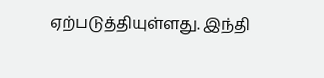ஏற்படுத்தியுள்ளது. இந்தி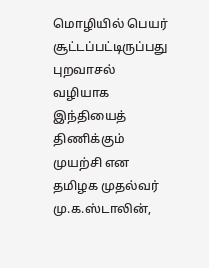மொழியில் பெயர் சூட்டப்பட்டிருப்பது புறவாசல் வழியாக இந்தியைத் திணிக்கும் முயற்சி என தமிழக முதல்வர் மு.க.ஸ்டாலின்,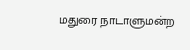மதுரை நாடாளுமன்ற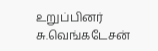உறுப்பினர் சு.வெங்கடேசன்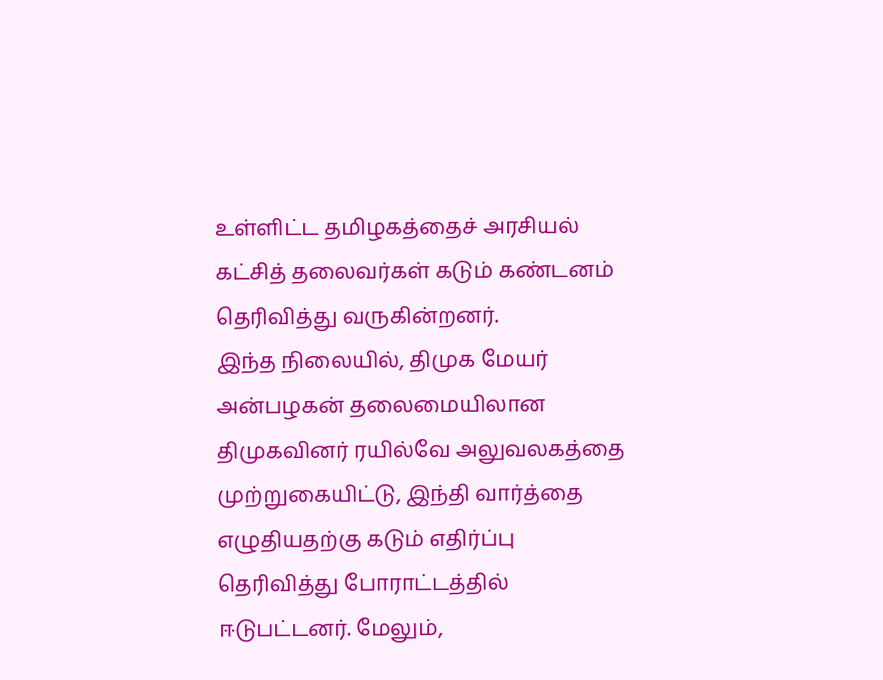உள்ளிட்ட தமிழகத்தைச் அரசியல் கட்சித் தலைவர்கள் கடும் கண்டனம் தெரிவித்து வருகின்றனர்.
இந்த நிலையில், திமுக மேயர் அன்பழகன் தலைமையிலான திமுகவினர் ரயில்வே அலுவலகத்தை முற்றுகையிட்டு, இந்தி வார்த்தை எழுதியதற்கு கடும் எதிர்ப்பு தெரிவித்து போராட்டத்தில் ஈடுபட்டனர். மேலும்,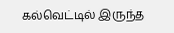கல்வெட்டில் இருந்த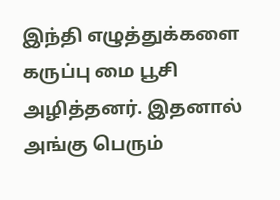இந்தி எழுத்துக்களை கருப்பு மை பூசி அழித்தனர். இதனால் அங்கு பெரும்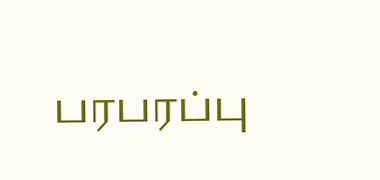பரபரப்பு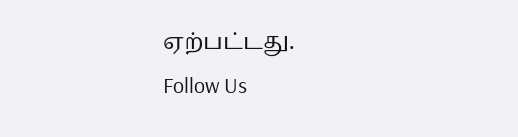ஏற்பட்டது.
Follow Us